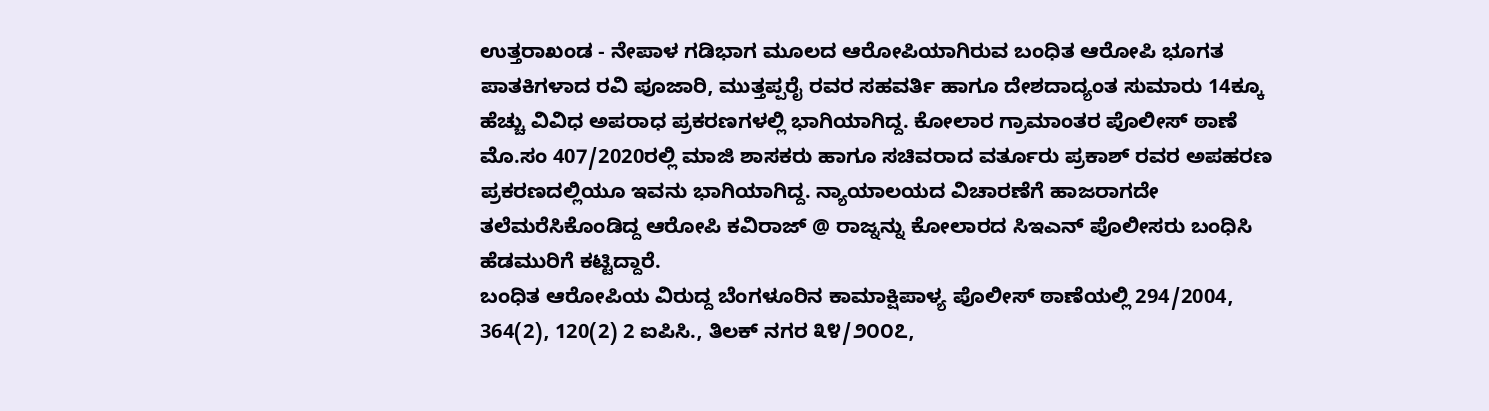ಉತ್ತರಾಖಂಡ - ನೇಪಾಳ ಗಡಿಭಾಗ ಮೂಲದ ಆರೋಪಿಯಾಗಿರುವ ಬಂಧಿತ ಆರೋಪಿ ಭೂಗತ ಪಾತಕಿಗಳಾದ ರವಿ ಪೂಜಾರಿ, ಮುತ್ತಪ್ಪರೈ ರವರ ಸಹವರ್ತಿ ಹಾಗೂ ದೇಶದಾದ್ಯಂತ ಸುಮಾರು 14ಕ್ಕೂ ಹೆಚ್ಚು ವಿವಿಧ ಅಪರಾಧ ಪ್ರಕರಣಗಳಲ್ಲಿ ಭಾಗಿಯಾಗಿದ್ದ. ಕೋಲಾರ ಗ್ರಾಮಾಂತರ ಪೊಲೀಸ್ ಠಾಣೆ ಮೊ.ಸಂ 407/2020ರಲ್ಲಿ ಮಾಜಿ ಶಾಸಕರು ಹಾಗೂ ಸಚಿವರಾದ ವರ್ತೂರು ಪ್ರಕಾಶ್ ರವರ ಅಪಹರಣ ಪ್ರಕರಣದಲ್ಲಿಯೂ ಇವನು ಭಾಗಿಯಾಗಿದ್ದ. ನ್ಯಾಯಾಲಯದ ವಿಚಾರಣೆಗೆ ಹಾಜರಾಗದೇ ತಲೆಮರೆಸಿಕೊಂಡಿದ್ದ ಆರೋಪಿ ಕವಿರಾಜ್ @ ರಾಜ್ನನ್ನು ಕೋಲಾರದ ಸಿಇಎನ್ ಪೊಲೀಸರು ಬಂಧಿಸಿ ಹೆಡಮುರಿಗೆ ಕಟ್ಟಿದ್ದಾರೆ.
ಬಂಧಿತ ಆರೋಪಿಯ ವಿರುದ್ದ ಬೆಂಗಳೂರಿನ ಕಾಮಾಕ್ಷಿಪಾಳ್ಯ ಪೊಲೀಸ್ ಠಾಣೆಯಲ್ಲಿ 294/2004, 364(2), 120(2) 2 ಐಪಿಸಿ., ತಿಲಕ್ ನಗರ ೩೪/೨೦೦೭,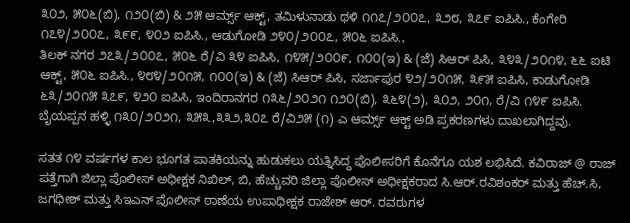೩೦೨, ೫೦೬(ಬಿ), ೧೨೦(ಬಿ) & ೨೫ ಆರ್ಮ್ಸ್ ಆಕ್ಟ್, ತಮಿಳುನಾಡು ಥಳಿ ೧೧೭/೨೦೦೭, ೩೨೮, ೩೭೯ ಐಪಿಸಿ., ಕೆಂಗೇರಿ ೧೭೪/೨೦೦೭, ೩೯೯, ೪೦೨ ಐಪಿಸಿ., ಆಡುಗೋಡಿ ೨೪೦/೨೦೦೭, ೫೦೬ ಐಪಿಸಿ.,
ತಿಲಕ್ ನಗರ ೨೭೩/೨೦೦೭, ೫೦೬ ರೆ/ವಿ ೩೪ ಐಪಿಸಿ, ೧೪೫/೨೦೦೯, ೧೦೦(ಇ) & (ಜೆ) ಸಿಆರ್ ಪಿಸಿ, ೩೪೩/೨೦೧೪, ೬೬ ಐಟಿ ಆಕ್ಟ್, ೫೦೬ ಐಪಿಸಿ., ೪೮೪/೨೦೧೫, ೧೦೦(ಇ) & (ಜೆ) ಸಿಆರ್ ಪಿಸಿ, ಸರ್ಜಾಪುರ ೪೨/೨೦೧೫, ೩೯೫ ಐಪಿಸಿ, ಕಾಡುಗೋಡಿ ೬೩/೨೦೧೫ ೩೭೯, ೪೨೦ ಐಪಿಸಿ, ಇಂದಿರಾನಗರ ೧೩೬/೨೦೨೧ ೧೨೦(ಬಿ), ೩೬೪(೨), ೩೦೨, ೨೦೧, ರೆ/ವಿ ೧೪೯ ಐಪಿಸಿ. ಬೈಯಪ್ಪನ ಹಳ್ಳಿ ೧೩೦/೨೦೨೧, ೩೫೩,೩೩೨,೩೦೭ ರೆ/ವಿ೨೫ (೧) ಎ ಆರ್ಮ್ಸ್ ಆಕ್ಟ್ ಅಡಿ ಪ್ರಕರಣಗಳು ದಾಖಲಾಗಿದ್ದವು.

ಸತತ ೧೪ ವರ್ಷಗಳ ಕಾಲ ಭೂಗತ ಪಾತಕಿಯನ್ನು ಹುಡುಕಲು ಯತ್ನಿಸಿದ್ದ ಪೊಲೀಸರಿಗೆ ಕೊನೆಗೂ ಯಶ ಲಭಿಸಿದೆ. ಕವಿರಾಜ್ @ ರಾಜ್ ಪತ್ತೆಗಾಗಿ ಜಿಲ್ಲಾ ಪೊಲೀಸ್ ಅಧೀಕ್ಷಕ ನಿಖಿಲ್, ಬಿ, ಹೆಚ್ಚುವರಿ ಜಿಲ್ಲಾ ಪೊಲೀಸ್ ಅಧೀಕ್ಷಕರಾದ ಸಿ.ಆರ್.ರವಿಶಂಕರ್ ಮತ್ತು ಹೆಚ್.ಸಿ, ಜಗಧೀಶ್ ಮತ್ತು ಸಿಇಎನ್ ಪೊಲೀಸ್ ಠಾಣೆಯ ಉಪಾಧೀಕ್ಷಕ ರಾಜೇಶ್ ಆರ್. ರವರುಗಳ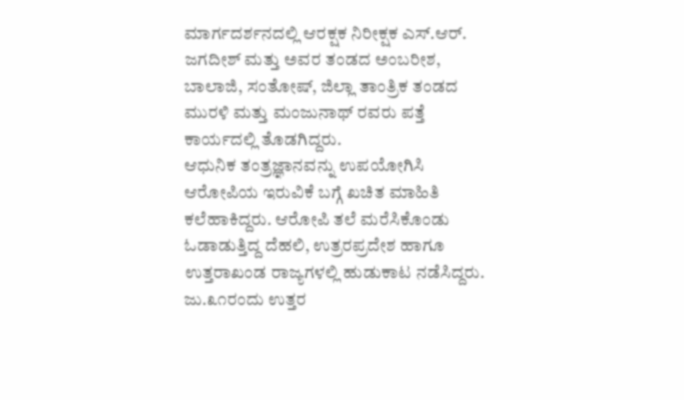ಮಾರ್ಗದರ್ಶನದಲ್ಲಿ ಆರಕ್ಷಕ ನಿರೀಕ್ಷಕ ಎಸ್.ಆರ್. ಜಗದೀಶ್ ಮತ್ತು ಅವರ ತಂಡದ ಅಂಬರೀಶ, ಬಾಲಾಜಿ, ಸಂತೋಷ್, ಜಿಲ್ಲಾ ತಾಂತ್ರಿಕ ತಂಡದ ಮುರಳಿ ಮತ್ತು ಮಂಜುನಾಥ್ ರವರು ಪತ್ತೆ ಕಾರ್ಯದಲ್ಲಿ ತೊಡಗಿದ್ದರು.
ಆಧುನಿಕ ತಂತ್ರಜ್ಞಾನವನ್ನು ಉಪಯೋಗಿಸಿ ಆರೋಪಿಯ ಇರುವಿಕೆ ಬಗ್ಗೆ ಖಚಿತ ಮಾಹಿತಿ ಕಲೆಹಾಕಿದ್ದರು. ಆರೋಪಿ ತಲೆ ಮರೆಸಿಕೊಂಡು ಓಡಾಡುತ್ತಿದ್ದ ದೆಹಲಿ, ಉತ್ರರಪ್ರದೇಶ ಹಾಗೂ ಉತ್ತರಾಖಂಡ ರಾಜ್ಯಗಳಲ್ಲಿ ಹುಡುಕಾಟ ನಡೆಸಿದ್ದರು. ಜು.೩೧ರಂದು ಉತ್ತರ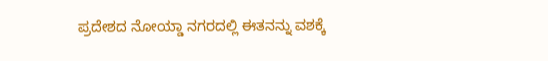ಪ್ರದೇಶದ ನೋಯ್ಡಾ ನಗರದಲ್ಲಿ ಈತನನ್ನು ವಶಕ್ಕೆ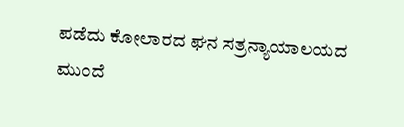ಪಡೆದು ಕೋಲಾರದ ಘನ ಸತ್ರನ್ಯಾಯಾಲಯದ ಮುಂದೆ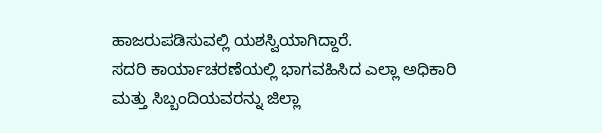ಹಾಜರುಪಡಿಸುವಲ್ಲಿ ಯಶಸ್ವಿಯಾಗಿದ್ದಾರೆ.
ಸದರಿ ಕಾರ್ಯಾಚರಣೆಯಲ್ಲಿ ಭಾಗವಹಿಸಿದ ಎಲ್ಲಾ ಅಧಿಕಾರಿ ಮತ್ತು ಸಿಬ್ಬಂದಿಯವರನ್ನು ಜಿಲ್ಲಾ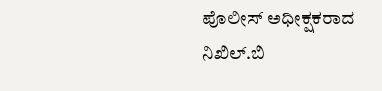ಪೊಲೀಸ್ ಅಧೀಕ್ಷಕರಾದ ನಿಖಿಲ್.ಬಿ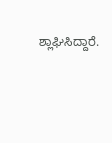ಶ್ಲಾಘಿಸಿದ್ದಾರೆ.